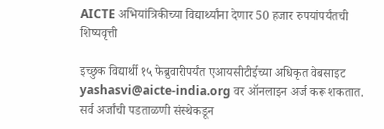AICTE अभियांत्रिकीच्या विद्यार्थ्यांना देणार 50 हजार रुपयांपर्यंतची शिष्यवृत्ती

इच्छुक विद्यार्थी १५ फेब्रुवारीपर्यंत एआयसीटीईच्या अधिकृत वेबसाइट yashasvi@aicte-india.org वर ऑनलाइन अर्ज करू शकतात. सर्व अर्जांची पडताळणी संस्थेकडून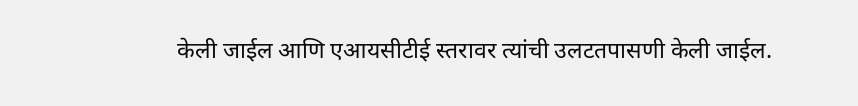केली जाईल आणि एआयसीटीई स्तरावर त्यांची उलटतपासणी केली जाईल.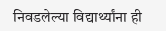निवडलेल्या विद्यार्थ्यांना ही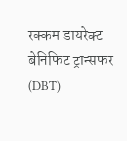रक्कम डायरेक्ट बेनिफिट ट्रान्सफर (DBT)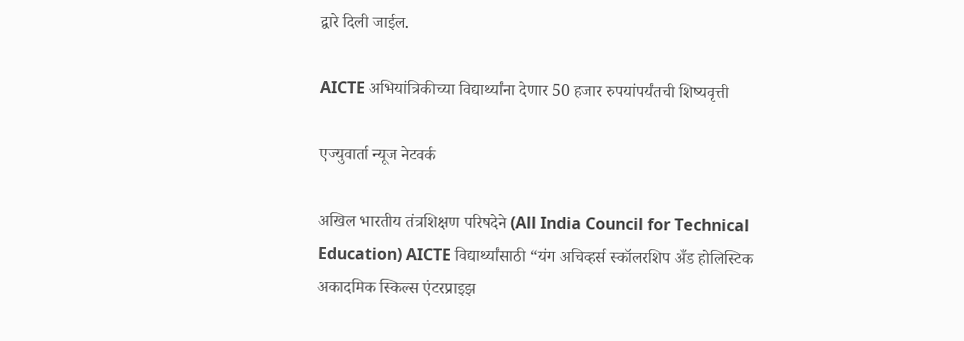द्वारे दिली जाईल.

AICTE अभियांत्रिकीच्या विद्यार्थ्यांना देणार 50 हजार रुपयांपर्यंतची शिष्यवृत्ती

एज्युवार्ता न्यूज नेटवर्क

अखिल भारतीय तंत्रशिक्षण परिषदेने (All India Council for Technical Education) AICTE विद्यार्थ्यांसाठी “यंग अचिव्हर्स स्कॉलरशिप अँड होलिस्टिक अकादमिक स्किल्स एंटरप्राइझ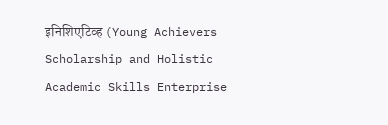इनिशिएटिव्ह (Young Achievers Scholarship and Holistic Academic Skills Enterprise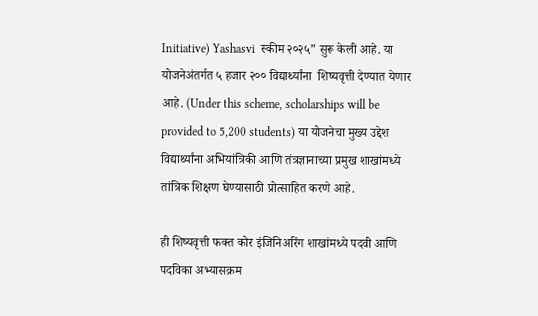Initiative) Yashasvi  स्कीम २०२५” सुरू केली आहे. या योजनेअंतर्गत ५ हजार २०० विद्यार्थ्यांना  शिष्यवृत्ती देण्यात येणार आहे. (Under this scheme, scholarships will be provided to 5,200 students) या योजनेचा मुख्य उद्देश विद्यार्थ्यांना अभियांत्रिकी आणि तंत्रज्ञानाच्या प्रमुख शाखांमध्ये तांत्रिक शिक्षण घेण्यासाठी प्रोत्साहित करणे आहे.

ही शिष्यवृत्ती फक्त कोर इंजिनिअरिंग शाखांमध्ये पदवी आणि पदविका अभ्यासक्रम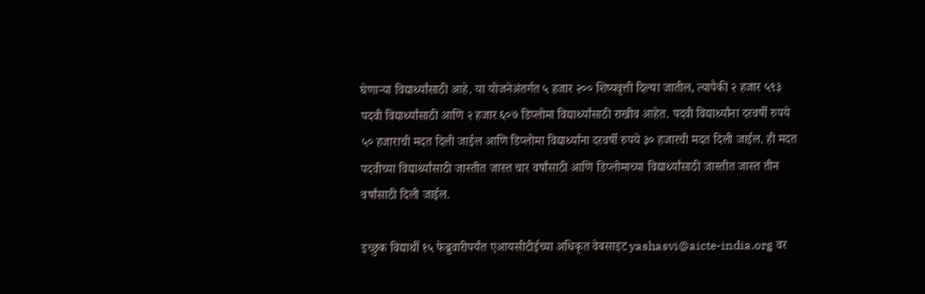घेणाऱ्या विद्यार्थ्यांसाठी आहे. या योजनेअंतर्गत ५ हजार २०० शिष्यवृत्ती दिल्या जातील, त्यापैकी २ हजार ५९३ पदवी विद्यार्थ्यांसाठी आणि २ हजार ६०७ डिप्लोमा विद्यार्थ्यांसाठी राखीव आहेत. पदवी विद्यार्थ्यांना दरवर्षी रुपये ५० हजाराची मदत दिली जाईल आणि डिप्लोमा विद्यार्थ्यांना दरवर्षी रुपये ३० हजारची मदत दिली जाईल. ही मदत पदवीच्या विद्यार्थ्यांसाठी जास्तीत जास्त चार वर्षांसाठी आणि डिप्लोमाच्या विद्यार्थ्यांसाठी जास्तीत जास्त तीन वर्षांसाठी दिली जाईल.

इच्छुक विद्यार्थी १५ फेब्रुवारीपर्यंत एआयसीटीईच्या अधिकृत वेबसाइट yashasvi@aicte-india.org वर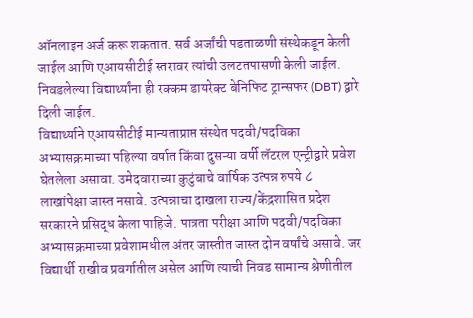ऑनलाइन अर्ज करू शकतात. सर्व अर्जांची पडताळणी संस्थेकडून केली जाईल आणि एआयसीटीई स्तरावर त्यांची उलटतपासणी केली जाईल. निवडलेल्या विद्यार्थ्यांना ही रक्कम डायरेक्ट बेनिफिट ट्रान्सफर (DBT) द्वारे दिली जाईल.
विद्यार्थ्याने एआयसीटीई मान्यताप्राप्त संस्थेत पदवी/पदविका अभ्यासक्रमाच्या पहिल्या वर्षात किंवा दुसऱ्या वर्षी लॅटरल एन्ट्रीद्वारे प्रवेश घेतलेला असावा. उमेदवाराच्या कुटुंबाचे वार्षिक उत्पन्न रुपये ८ लाखांपेक्षा जास्त नसावे. उत्पन्नाचा दाखला राज्य/केंद्रशासित प्रदेश सरकारने प्रसिद्ध केला पाहिजे. पात्रता परीक्षा आणि पदवी/पदविका अभ्यासक्रमाच्या प्रवेशामधील अंतर जास्तीत जास्त दोन वर्षांचे असावे. जर विद्यार्थी राखीव प्रवर्गातील असेल आणि त्याची निवड सामान्य श्रेणीतील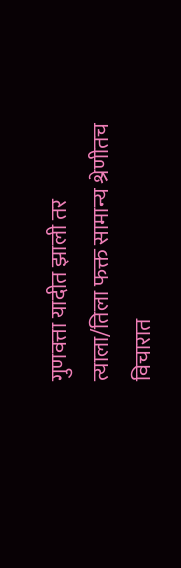गुणवत्ता यादीत झाली तर त्याला/तिला फक्त सामान्य श्रेणीतच विचारात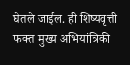घेतले जाईल. ही शिष्यवृत्ती फक्त मुख्य अभियांत्रिकी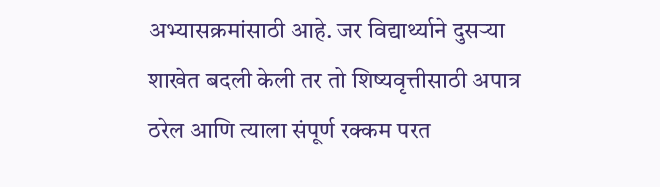अभ्यासक्रमांसाठी आहे. जर विद्यार्थ्याने दुसऱ्या शाखेत बदली केली तर तो शिष्यवृत्तीसाठी अपात्र ठरेल आणि त्याला संपूर्ण रक्कम परत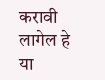करावी लागेल हे या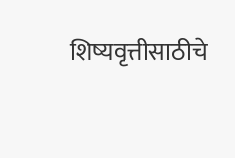शिष्यवृत्तीसाठीचे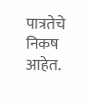पात्रतेचे निकष आहेत.